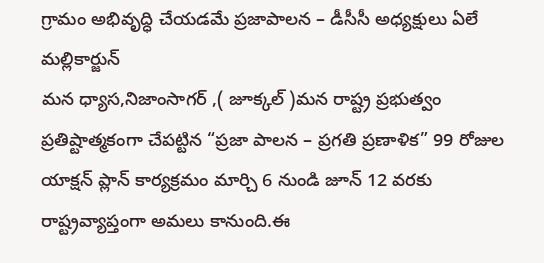గ్రామం అభివృద్ధి చేయడమే ప్రజాపాలన – డీసీసీ అధ్యక్షులు ఏలే మల్లికార్జున్
మన ధ్యాస,నిజాంసాగర్ ,( జూక్కల్ )మన రాష్ట్ర ప్రభుత్వం ప్రతిష్టాత్మకంగా చేపట్టిన “ప్రజా పాలన – ప్రగతి ప్రణాళిక” 99 రోజుల యాక్షన్ ప్లాన్ కార్యక్రమం మార్చి 6 నుండి జూన్ 12 వరకు రాష్ట్రవ్యాప్తంగా అమలు కానుంది.ఈ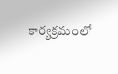కార్యక్రమంలో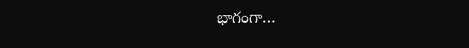భాగంగా…